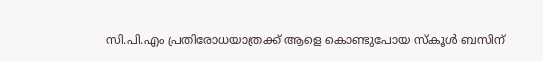സി.പി.എം പ്രതിരോധയാത്രക്ക് ആളെ കൊണ്ടുപോയ സ്കൂൾ ബസിന്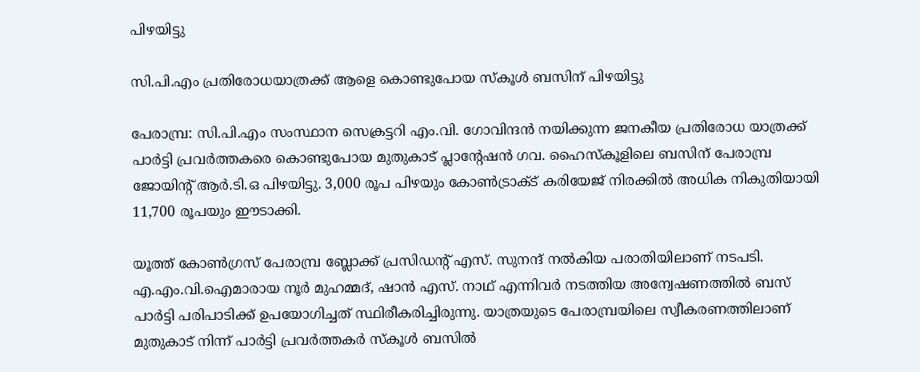പിഴയിട്ടു

സി.പി.എം പ്രതിരോധയാത്രക്ക് ആളെ കൊണ്ടുപോയ സ്കൂൾ ബസിന് പിഴയിട്ടു

പേരാമ്പ്ര: സി.പി.എം സംസ്ഥാന സെക്രട്ടറി എം.വി. ഗോവിന്ദൻ നയിക്കുന്ന ജനകീയ പ്രതിരോധ യാത്രക്ക് പാർട്ടി പ്രവർത്തകരെ കൊണ്ടുപോയ മുതുകാട് പ്ലാന്റേഷൻ ഗവ. ഹൈസ്കൂളിലെ ബസിന് പേരാമ്പ്ര ജോയിന്റ് ആർ.ടി.ഒ പിഴയിട്ടു. 3,000 രൂപ പിഴയും കോൺട്രാക്ട് കരിയേജ് നിരക്കിൽ അധിക നികുതിയായി 11,700 രൂപയും ഈടാക്കി.

യൂത്ത് കോൺഗ്രസ് പേരാമ്പ്ര ബ്ലോക്ക് പ്രസിഡന്റ് എസ്. സുനന്ദ് നൽകിയ പരാതിയിലാണ് നടപടി. എ.എം.വി.ഐമാരായ നൂർ മുഹമ്മദ്, ഷാൻ എസ്. നാഥ് എന്നിവർ നടത്തിയ അന്വേഷണത്തിൽ ബസ് പാർട്ടി പരിപാടിക്ക് ഉപയോഗിച്ചത് സ്ഥിരീകരിച്ചിരുന്നു. യാത്രയുടെ പേരാമ്പ്രയിലെ സ്വീകരണത്തിലാണ് മുതുകാട് നിന്ന് പാർട്ടി പ്രവർത്തകർ സ്കൂൾ ബസിൽ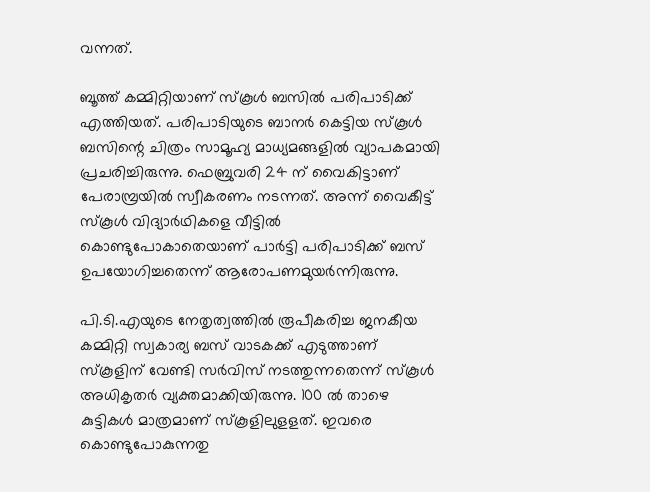വന്നത്.

ബൂത്ത് കമ്മിറ്റിയാണ് സ്കൂൾ ബസിൽ പരിപാടിക്ക് എത്തിയത്. പരിപാടിയുടെ ബാനർ കെട്ടിയ സ്കൂൾ ബസിന്റെ ചിത്രം സാമൂഹ്യ മാധ്യമങ്ങളിൽ വ്യാപകമായി പ്രചരിച്ചിരുന്നു. ഫെബ്രുവരി 24 ന് വൈകിട്ടാണ് പേരാമ്പ്രയിൽ സ്വീകരണം നടന്നത്. അന്ന് വൈകീട്ട് സ്കൂൾ വിദ്യാർഥികളെ വീട്ടിൽ കൊണ്ടുപോകാതെയാണ് പാർട്ടി പരിപാടിക്ക് ബസ് ഉപയോഗിച്ചതെന്ന് ആരോപണമുയർന്നിരുന്നു.

പി.ടി.എയുടെ നേതൃത്വത്തിൽ രൂപീകരിച്ച ജനകീയ കമ്മിറ്റി സ്വകാര്യ ബസ് വാടകക്ക് എടുത്താണ് സ്കൂളിന് വേണ്ടി സർവിസ് നടത്തുന്നതെന്ന് സ്കൂൾ അധികൃതർ വ്യക്തമാക്കിയിരുന്നു. 100 ൽ താഴെ കുട്ടികൾ മാത്രമാണ് സ്കൂളിലുളളത്. ഇവരെ കൊണ്ടുപോകുന്നതു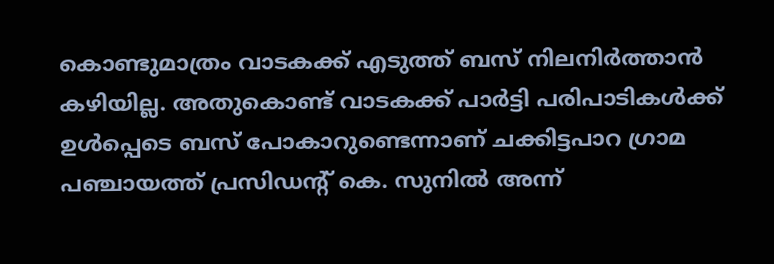കൊണ്ടുമാത്രം വാടകക്ക് എടുത്ത് ബസ് നിലനിർത്താൻ കഴിയില്ല. അതുകൊണ്ട് വാടകക്ക് പാർട്ടി പരിപാടികൾക്ക് ഉൾപ്പെടെ ബസ് പോകാറുണ്ടെന്നാണ് ചക്കിട്ടപാറ ഗ്രാമ പഞ്ചായത്ത് പ്രസിഡന്റ് കെ. സുനിൽ അന്ന്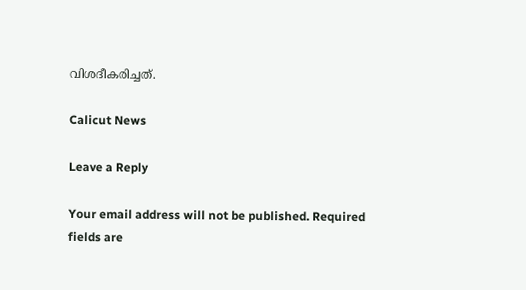വിശദീകരിച്ചത്.

Calicut News

Leave a Reply

Your email address will not be published. Required fields are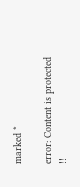marked *

error: Content is protected !!